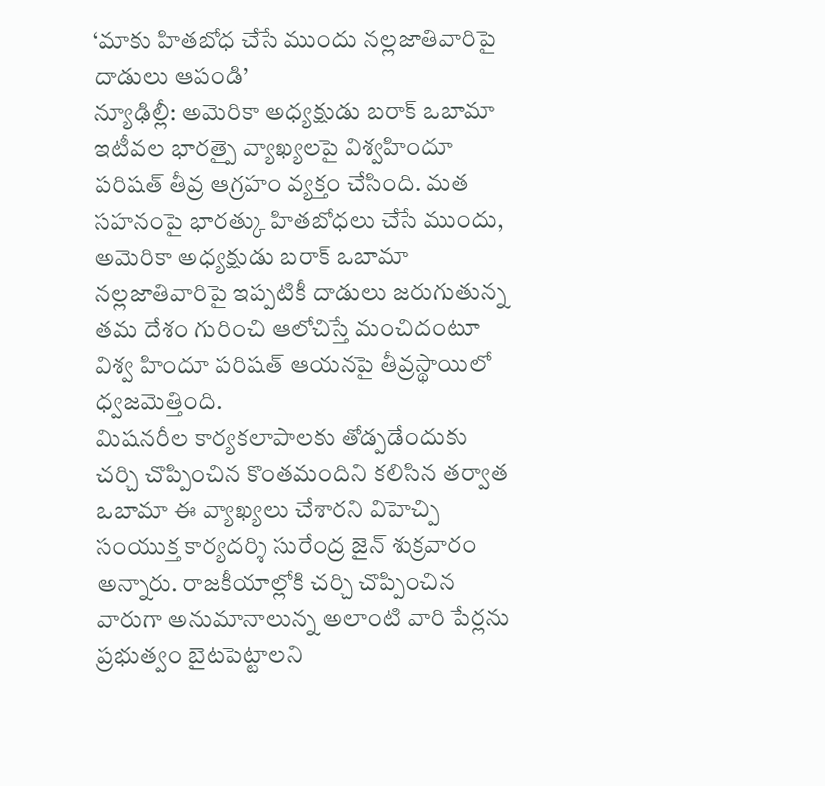‘మాకు హితబోధ చేసే ముందు నల్లజాతివారిపై దాడులు ఆపండి’
న్యూఢిల్లీ: అమెరికా అధ్యక్షుడు బరాక్ ఒబామా ఇటీవల భారత్పై వ్యాఖ్యలపై విశ్వహిందూ పరిషత్ తీవ్ర ఆగ్రహం వ్యక్తం చేసింది. మత సహనంపై భారత్కు హితబోధలు చేసే ముందు, అమెరికా అధ్యక్షుడు బరాక్ ఒబామా నల్లజాతివారిపై ఇప్పటికీ దాడులు జరుగుతున్న తమ దేశం గురించి ఆలోచిస్తే మంచిదంటూ విశ్వ హిందూ పరిషత్ ఆయనపై తీవ్రస్థాయిలో ధ్వజమెత్తింది.
మిషనరీల కార్యకలాపాలకు తోడ్పడేందుకు చర్చి చొప్పించిన కొంతమందిని కలిసిన తర్వాత ఒబామా ఈ వ్యాఖ్యలు చేశారని విహెచ్పి సంయుక్త కార్యదర్శి సురేంద్ర జైన్ శుక్రవారం అన్నారు. రాజకీయాల్లోకి చర్చి చొప్పించిన వారుగా అనుమానాలున్న అలాంటి వారి పేర్లను ప్రభుత్వం బైటపెట్టాలని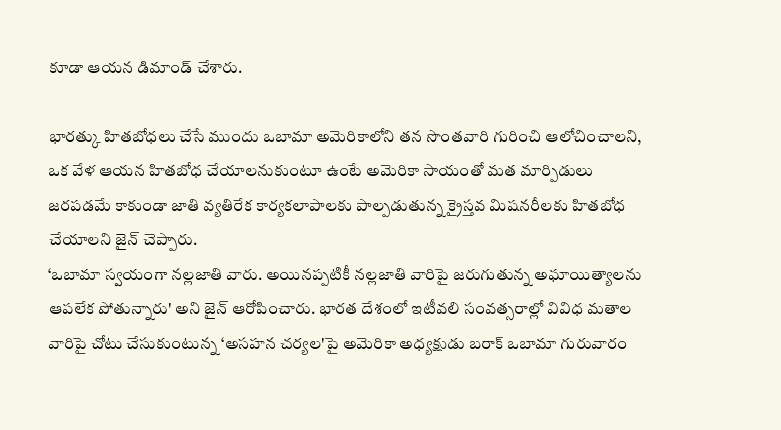కూడా ఆయన డిమాండ్ చేశారు.

భారత్కు హితబోధలు చేసే ముందు ఒబామా అమెరికాలోని తన సొంతవారి గురించి ఆలోచించాలని, ఒక వేళ ఆయన హితబోధ చేయాలనుకుంటూ ఉంటే అమెరికా సాయంతో మత మార్పిడులు జరపడమే కాకుండా జాతి వ్యతిరేక కార్యకలాపాలకు పాల్పడుతున్న క్రైస్తవ మిషనరీలకు హితబోధ చేయాలని జైన్ చెప్పారు.
‘ఒబామా స్వయంగా నల్లజాతి వారు. అయినప్పటికీ నల్లజాతి వారిపై జరుగుతున్న అఘాయిత్యాలను ఆపలేక పోతున్నారు' అని జైన్ ఆరోపించారు. భారత దేశంలో ఇటీవలి సంవత్సరాల్లో వివిధ మతాల వారిపై చోటు చేసుకుంటున్న ‘అసహన చర్యల'పై అమెరికా అధ్యక్షుడు బరాక్ ఒబామా గురువారం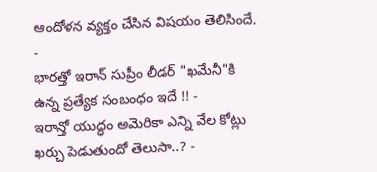ఆందోళన వ్యక్తం చేసిన విషయం తెలిసిందే.
-
భారత్తో ఇరాన్ సుప్రీం లీడర్ "ఖమేనీ"కి ఉన్న ప్రత్యేక సంబంధం ఇదే !! -
ఇరాన్తో యుద్ధం అమెరికా ఎన్ని వేల కోట్లు ఖర్చు పెడుతుందో తెలుసా..? -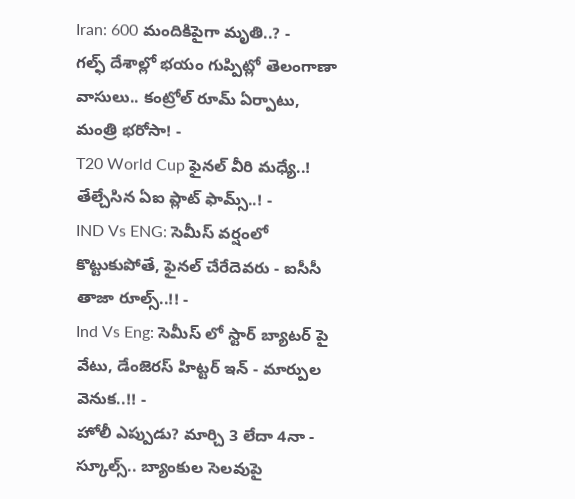Iran: 600 మందికిపైగా మృతి..? -
గల్ఫ్ దేశాల్లో భయం గుప్పిట్లో తెలంగాణా వాసులు.. కంట్రోల్ రూమ్ ఏర్పాటు, మంత్రి భరోసా! -
T20 World Cup ఫైనల్ వీరి మధ్యే..! తేల్చేసిన ఏఐ ప్లాట్ ఫామ్స్..! -
IND Vs ENG: సెమీస్ వర్షంలో కొట్టుకుపోతే, ఫైనల్ చేరేదెవరు - ఐసీసీ తాజా రూల్స్..!! -
Ind Vs Eng: సెమీస్ లో స్టార్ బ్యాటర్ పై వేటు, డేంజెరస్ హిట్టర్ ఇన్ - మార్పుల వెనుక..!! -
హోలీ ఎప్పుడు? మార్చి 3 లేదా 4నా - స్కూల్స్.. బ్యాంకుల సెలవుపై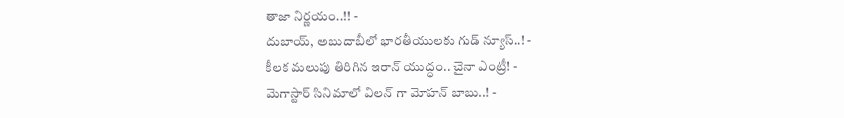తాజా నిర్ణయం..!! -
దుబాయ్, అబుదాబీలో భారతీయులకు గుడ్ న్యూస్..! -
కీలక మలుపు తిరిగిన ఇరాన్ యుద్ధం.. చైనా ఎంట్రీ! -
మెగాస్టార్ సినిమాలో విలన్ గా మోహన్ బాబు..! -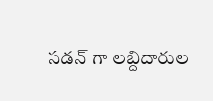సడన్ గా లబ్దిదారుల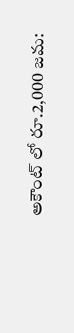అకౌంట్ లో రూ.2,000 జమ: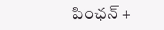పింఛన్ +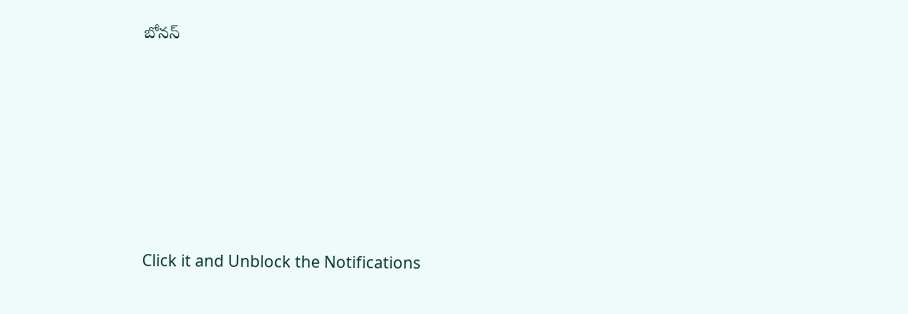బోనస్












Click it and Unblock the Notifications